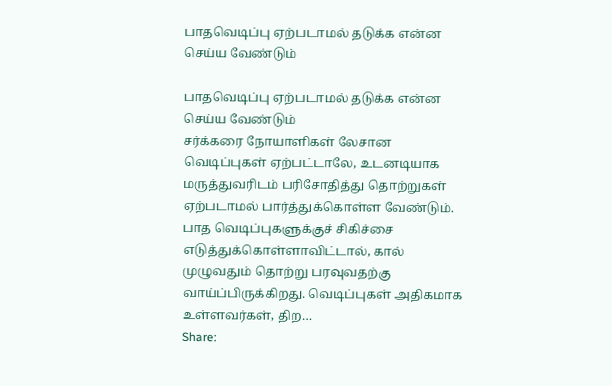பாதவெடிப்பு ஏற்படாமல் தடுக்க என்ன செய்ய வேண்டும்

பாதவெடிப்பு ஏற்படாமல் தடுக்க என்ன செய்ய வேண்டும்
சர்க்கரை நோயாளிகள் லேசான வெடிப்புகள் ஏற்பட்டாலே, உடனடியாக மருத்துவரிடம் பரிசோதித்து தொற்றுகள் ஏற்படாமல் பார்த்துக்கொள்ள வேண்டும். பாத வெடிப்புகளுக்குச் சிகிச்சை எடுத்துக்கொள்ளாவிட்டால், கால் முழுவதும் தொற்று பரவுவதற்கு வாய்ப்பிருக்கிறது. வெடிப்புகள் அதிகமாக உள்ளவர்கள், திற…
Share: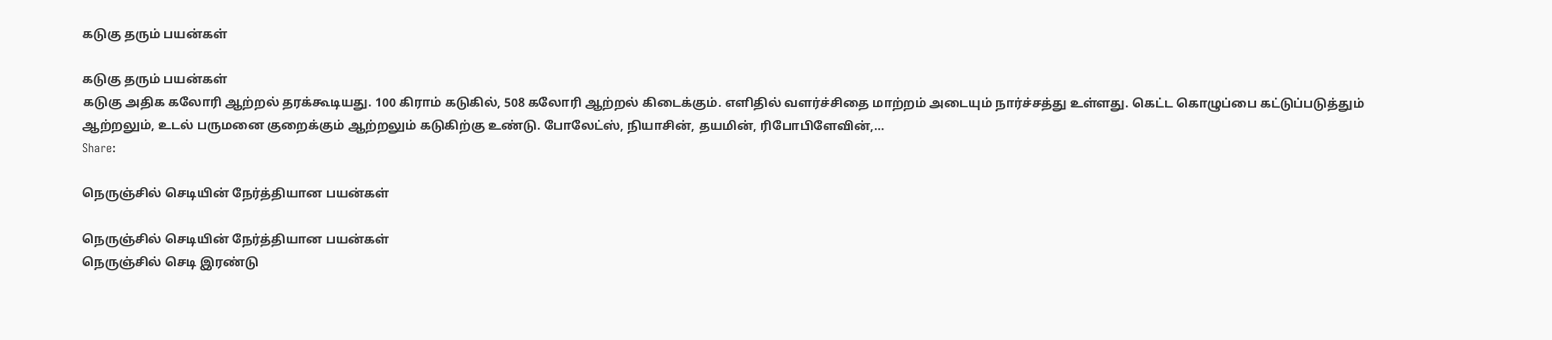கடுகு தரும் பயன்கள்

கடுகு தரும் பயன்கள்
கடுகு அதிக கலோரி ஆற்றல் தரக்கூடியது. 100 கிராம் கடுகில், 508 கலோரி ஆற்றல் கிடைக்கும். எளிதில் வளர்ச்சிதை மாற்றம் அடையும் நார்ச்சத்து உள்ளது. கெட்ட கொழுப்பை கட்டுப்படுத்தும் ஆற்றலும், உடல் பருமனை குறைக்கும் ஆற்றலும் கடுகிற்கு உண்டு. போலேட்ஸ், நியாசின், தயமின், ரிபோபிளேவின்,…
Share:

நெருஞ்சில் செடியின் நேர்த்தியான பயன்கள்

நெருஞ்சில் செடியின் நேர்த்தியான பயன்கள்
நெருஞ்சில் செடி இரண்டு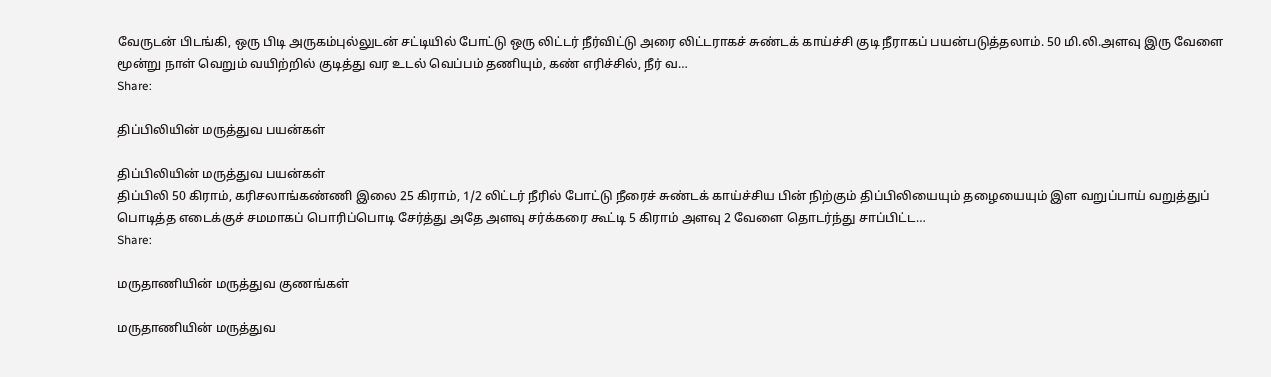வேருடன் பிடங்கி, ஒரு பிடி அருகம்புல்லுடன் சட்டியில் போட்டு ஒரு லிட்டர் நீர்விட்டு அரை லிட்டராகச் சுண்டக் காய்ச்சி குடி நீராகப் பயன்படுத்தலாம். 50 மி.லி.அளவு இரு வேளை மூன்று நாள் வெறும் வயிற்றில் குடித்து வர உடல் வெப்பம் தணியும், கண் எரிச்சில், நீர் வ…
Share:

திப்பிலியின் மருத்துவ பயன்கள்

திப்பிலியின் மருத்துவ பயன்கள்
திப்பிலி 50 கிராம், கரிசலாங்கண்ணி இலை 25 கிராம், 1/2 லிட்டர் நீரில் போட்டு நீரைச் சுண்டக் காய்ச்சிய பின் நிற்கும் திப்பிலியையும் தழையையும் இள வறுப்பாய் வறுத்துப் பொடித்த எடைக்குச் சமமாகப் பொரிப்பொடி சேர்த்து அதே அளவு சர்க்கரை கூட்டி 5 கிராம் அளவு 2 வேளை தொடர்ந்து சாப்பிட்ட…
Share:

மருதாணியின் மருத்துவ குணங்கள்

மருதாணியின் மருத்துவ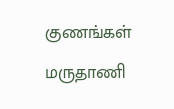குணங்கள்
மருதாணி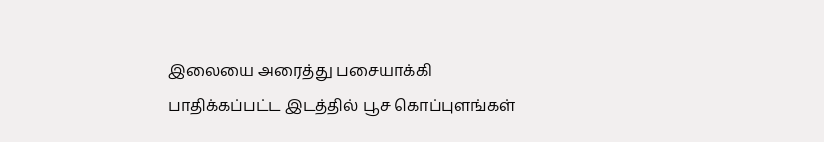இலையை அரைத்து பசையாக்கி பாதிக்கப்பட்ட இடத்தில் பூச கொப்புளங்கள்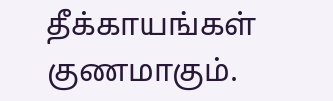தீக்காயங்கள் குணமாகும்.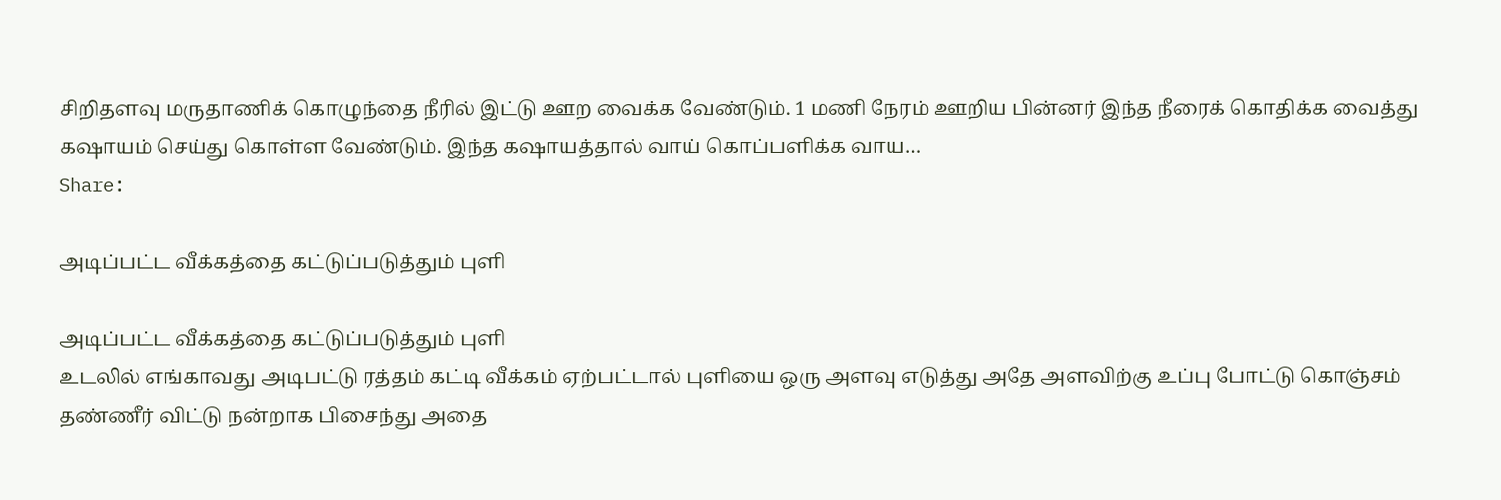சிறிதளவு மருதாணிக் கொழுந்தை நீரில் இட்டு ஊற வைக்க வேண்டும். 1 மணி நேரம் ஊறிய பின்னர் இந்த நீரைக் கொதிக்க வைத்து கஷாயம் செய்து கொள்ள வேண்டும். இந்த கஷாயத்தால் வாய் கொப்பளிக்க வாய…
Share:

அடிப்பட்ட வீக்கத்தை கட்டுப்படுத்தும் புளி

அடிப்பட்ட வீக்கத்தை கட்டுப்படுத்தும் புளி
உடலில் எங்காவது அடிபட்டு ரத்தம் கட்டி வீக்கம் ஏற்பட்டால் புளியை ஒரு அளவு எடுத்து அதே அளவிற்கு உப்பு போட்டு கொஞ்சம் தண்ணீர் விட்டு நன்றாக பிசைந்து அதை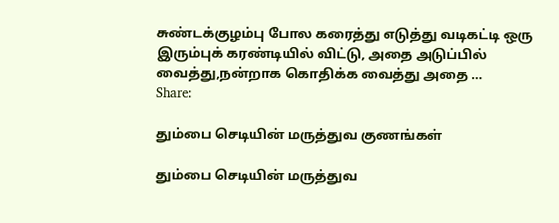சுண்டக்குழம்பு போல கரைத்து எடுத்து வடிகட்டி ஒரு இரும்புக் கரண்டியில் விட்டு, அதை அடுப்பில் வைத்து,நன்றாக கொதிக்க வைத்து அதை …
Share:

தும்பை செடியின் மருத்துவ குணங்கள்

தும்பை செடியின் மருத்துவ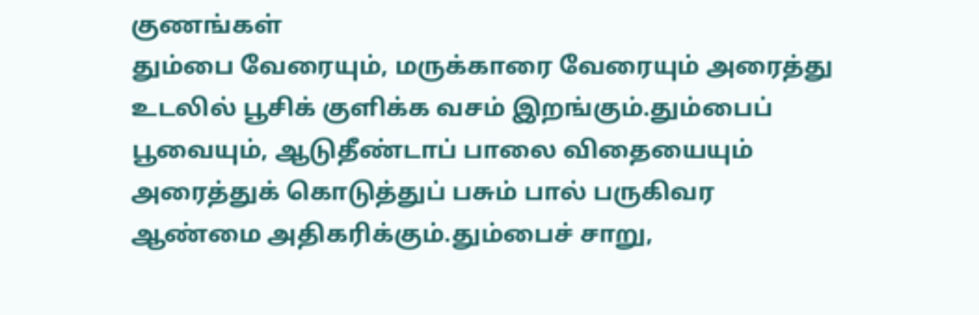குணங்கள்
தும்பை வேரையும், மருக்காரை வேரையும் அரைத்து உடலில் பூசிக் குளிக்க வசம் இறங்கும்.தும்பைப் பூவையும், ஆடுதீண்டாப் பாலை விதையையும் அரைத்துக் கொடுத்துப் பசும் பால் பருகிவர ஆண்மை அதிகரிக்கும்.தும்பைச் சாறு,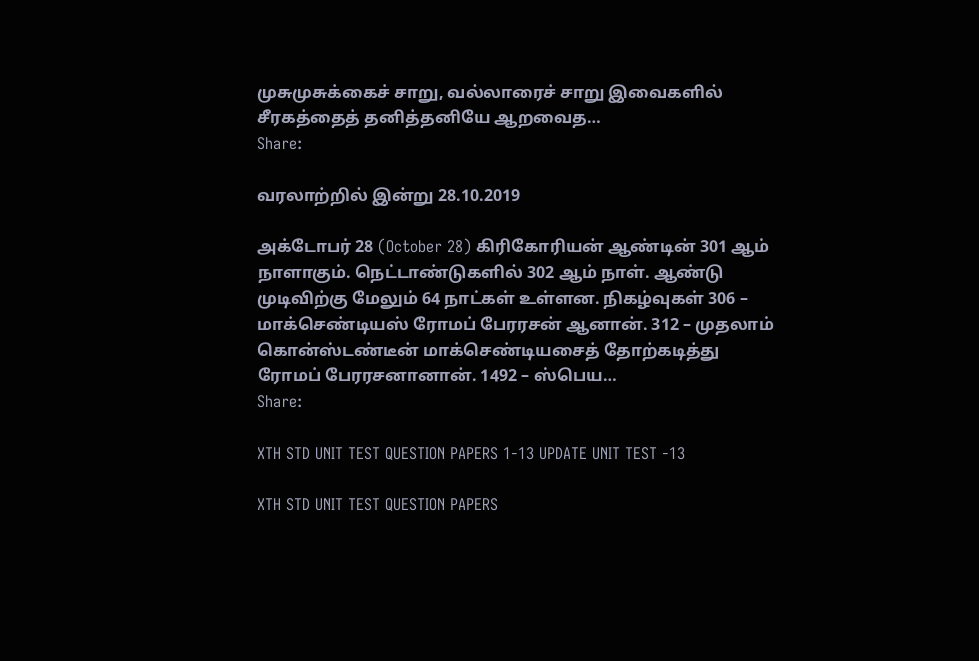முசுமுசுக்கைச் சாறு, வல்லாரைச் சாறு இவைகளில் சீரகத்தைத் தனித்தனியே ஆறவைத…
Share:

வரலாற்றில் இன்று 28.10.2019

அக்டோபர் 28 (October 28) கிரிகோரியன் ஆண்டின் 301 ஆம் நாளாகும். நெட்டாண்டுகளில் 302 ஆம் நாள். ஆண்டு முடிவிற்கு மேலும் 64 நாட்கள் உள்ளன. நிகழ்வுகள் 306 – மாக்செண்டியஸ் ரோமப் பேரரசன் ஆனான். 312 – முதலாம் கொன்ஸ்டண்டீன் மாக்செண்டியசைத் தோற்கடித்து ரோமப் பேரரசனானான். 1492 – ஸ்பெய…
Share:

XTH STD UNIT TEST QUESTION PAPERS 1-13 UPDATE UNIT TEST -13

XTH STD UNIT TEST QUESTION PAPERS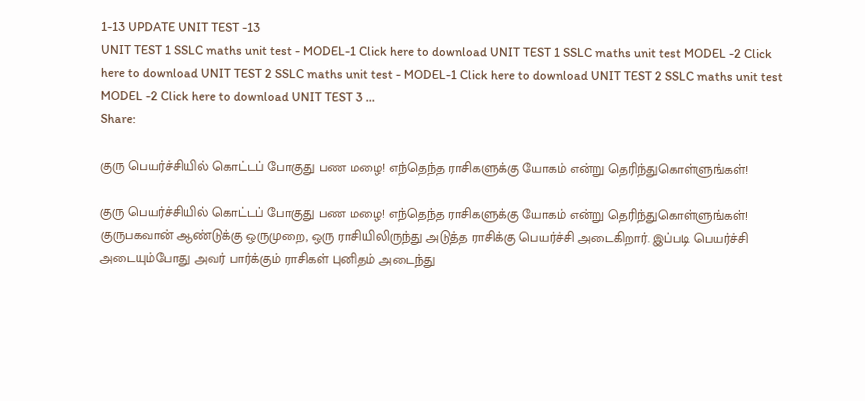1-13 UPDATE UNIT TEST -13
UNIT TEST 1 SSLC maths unit test - MODEL-1 Click here to download UNIT TEST 1 SSLC maths unit test MODEL -2 Click here to download UNIT TEST 2 SSLC maths unit test - MODEL-1 Click here to download UNIT TEST 2 SSLC maths unit test MODEL -2 Click here to download UNIT TEST 3 …
Share:

குரு பெயர்ச்சியில் கொட்டப் போகுது பண மழை! எந்தெந்த ராசிகளுக்கு யோகம் என்று தெரிந்துகொள்ளுங்கள்!

குரு பெயர்ச்சியில் கொட்டப் போகுது பண மழை! எந்தெந்த ராசிகளுக்கு யோகம் என்று தெரிந்துகொள்ளுங்கள்!
குருபகவான் ஆண்டுக்கு ஒருமுறை, ஒரு ராசியிலிருந்து அடுத்த ராசிக்கு பெயர்ச்சி அடைகிறார். இப்படி பெயர்ச்சி அடையும்போது அவர் பார்க்கும் ராசிகள் புனிதம் அடைந்து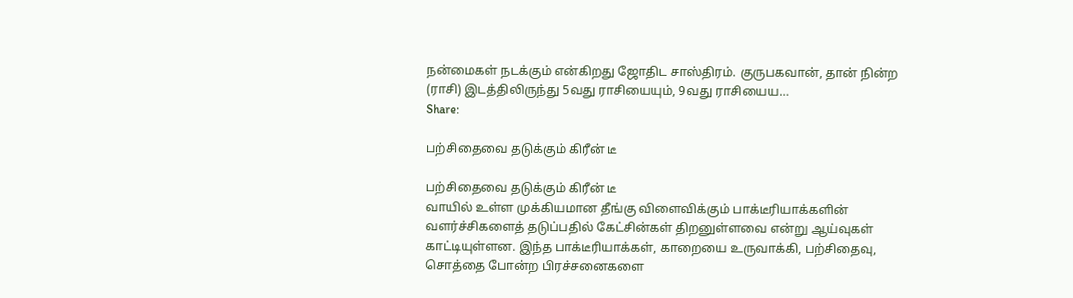நன்மைகள் நடக்கும் என்கிறது ஜோதிட சாஸ்திரம். குருபகவான், தான் நின்ற (ராசி) இடத்திலிருந்து 5வது ராசியையும், 9வது ராசியைய…
Share:

பற்சிதைவை தடுக்கும் கிரீன் டீ

பற்சிதைவை தடுக்கும் கிரீன் டீ
வாயில் உள்ள முக்கியமான தீங்கு விளைவிக்கும் பாக்டீரியாக்களின் வளர்ச்சிகளைத் தடுப்பதில் கேட்சின்கள் திறனுள்ளவை என்று ஆய்வுகள் காட்டியுள்ளன. இந்த பாக்டீரியாக்கள், காறையை உருவாக்கி, பற்சிதைவு, சொத்தை போன்ற பிரச்சனைகளை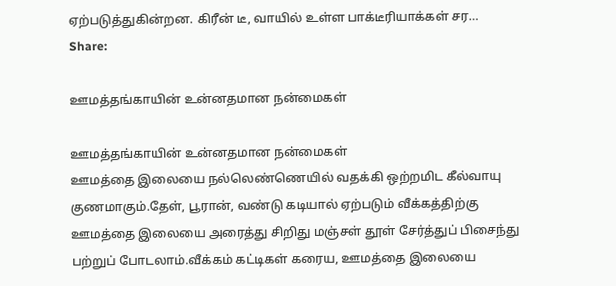ஏற்படுத்துகின்றன. கிரீன் டீ, வாயில் உள்ள பாக்டீரியாக்கள் சர…
Share:

ஊமத்தங்காயின் உன்னதமான நன்மைகள்

ஊமத்தங்காயின் உன்னதமான நன்மைகள்
ஊமத்தை இலையை நல்லெண்ணெயில் வதக்கி ஒற்றமிட‌ கீல்வாயு குணமாகும்.தேள், பூரான், வண்டு கடியால் ஏற்படும் வீக்கத்திற்கு ஊமத்தை இலையை அரைத்து சிறிது மஞ்சள் தூள் சேர்த்துப் பிசைந்து பற்றுப் போடலாம்.வீக்கம் கட்டிகள் கரைய, ஊமத்தை இலையை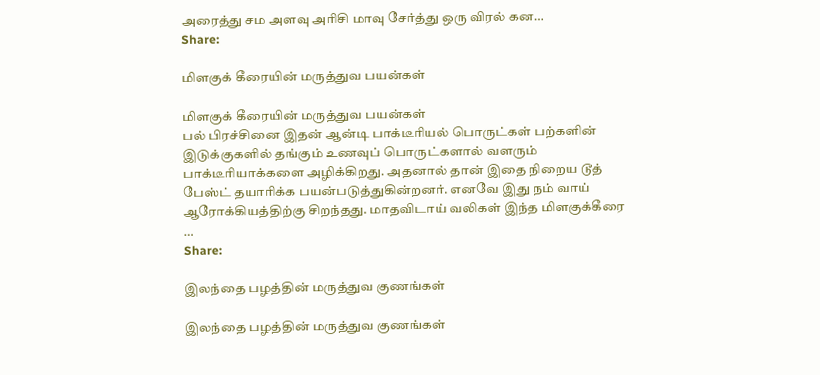அரைத்து சம அளவு அரிசி மாவு சேர்த்து ஒரு விரல் கன…
Share:

மிளகுக் கீரையின் மருத்துவ பயன்கள்

மிளகுக் கீரையின் மருத்துவ பயன்கள்
பல் பிரச்சினை இதன் ஆன்டி பாக்டீரியல் பொருட்கள் பற்களின் இடுக்குகளில் தங்கும் உணவுப் பொருட்களால் வளரும் பாக்டீரியாக்களை அழிக்கிறது. அதனால் தான் இதை நிறைய டூத் பேஸ்ட் தயாரிக்க பயன்படுத்துகின்றனர். எனவே இது நம் வாய் ஆரோக்கியத்திற்கு சிறந்தது. மாதவிடாய் வலிகள் இந்த மிளகுக்கீரை …
Share:

இலந்தை பழத்தின் மருத்துவ குணங்கள்

இலந்தை பழத்தின் மருத்துவ குணங்கள்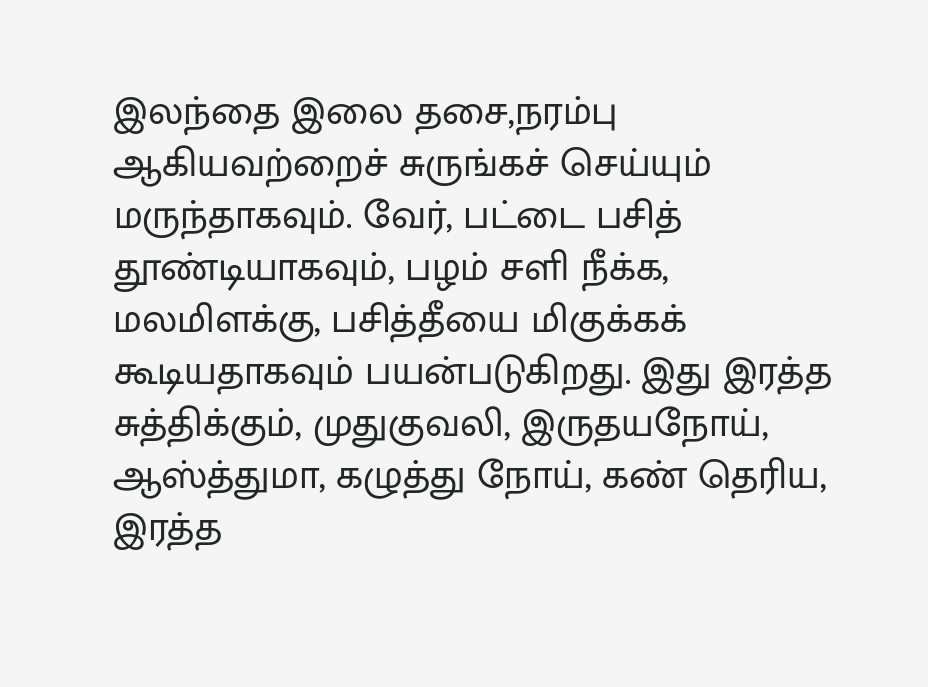இலந்தை இலை தசை,நரம்பு ஆகியவற்றைச் சுருங்கச் செய்யும் மருந்தாகவும். வேர், பட்டை பசித் தூண்டியாகவும், பழம் சளி நீக்க, மலமிளக்கு, பசித்தீயை மிகுக்கக் கூடியதாகவும் பயன்படுகிறது. இது இரத்த சுத்திக்கும், முதுகுவலி, இருதயநோய், ஆஸ்த்துமா, கழுத்து நோய், கண் தெரிய, இரத்த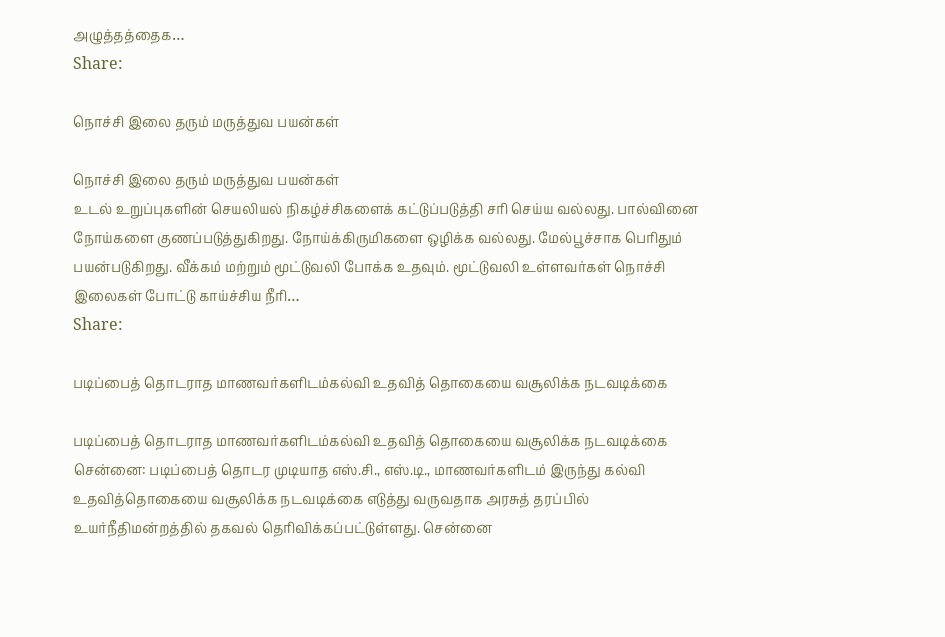அழுத்தத்தைக…
Share:

நொச்சி இலை தரும் மருத்துவ பயன்கள்

நொச்சி இலை தரும் மருத்துவ பயன்கள்
உடல் உறுப்புகளின் செயலியல் நிகழ்ச்சிகளைக் கட்டுப்படுத்தி சரி செய்ய வல்லது. பால்வினை நோய்களை குணப்படுத்துகிறது. நோய்க்கிருமிகளை ஒழிக்க வல்லது. மேல்பூச்சாக பெரிதும் பயன்படுகிறது. வீக்கம் மற்றும் மூட்டுவலி போக்க உதவும். மூட்டுவலி உள்ளவர்கள் நொச்சி இலைகள் போட்டு காய்ச்சிய நீரி…
Share:

படிப்பைத் தொடராத மாணவர்களிடம்கல்வி உதவித் தொகையை வசூலிக்க நடவடிக்கை

படிப்பைத் தொடராத மாணவர்களிடம்கல்வி உதவித் தொகையை வசூலிக்க நடவடிக்கை
சென்னை: படிப்பைத் தொடர முடியாத எஸ்.சி., எஸ்.டி., மாணவர்களிடம் இருந்து கல்வி உதவித்தொகையை வசூலிக்க நடவடிக்கை எடுத்து வருவதாக அரசுத் தரப்பில் உயர்நீதிமன்றத்தில் தகவல் தெரிவிக்கப்பட்டுள்ளது. சென்னை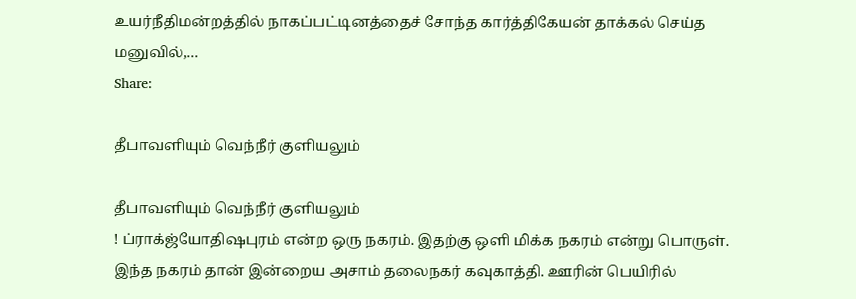உயர்நீதிமன்றத்தில் நாகப்பட்டினத்தைச் சோந்த கார்த்திகேயன் தாக்கல் செய்த மனுவில்,…
Share:

தீபாவளியும் வெந்நீர் குளியலும்

தீபாவளியும் வெந்நீர் குளியலும்
! ப்ராக்ஜ்யோதிஷபுரம் என்ற ஒரு நகரம். இதற்கு ஒளி மிக்க நகரம் என்று பொருள். இந்த நகரம் தான் இன்றைய அசாம் தலைநகர் கவுகாத்தி. ஊரின் பெயிரில்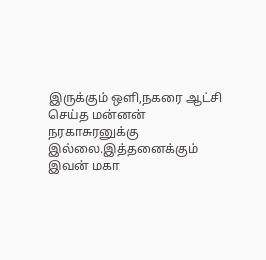இருக்கும் ஒளி,நகரை ஆட்சி செய்த மன்னன் நரகாசுரனுக்கு இல்லை.இத்தனைக்கும் இவன் மகா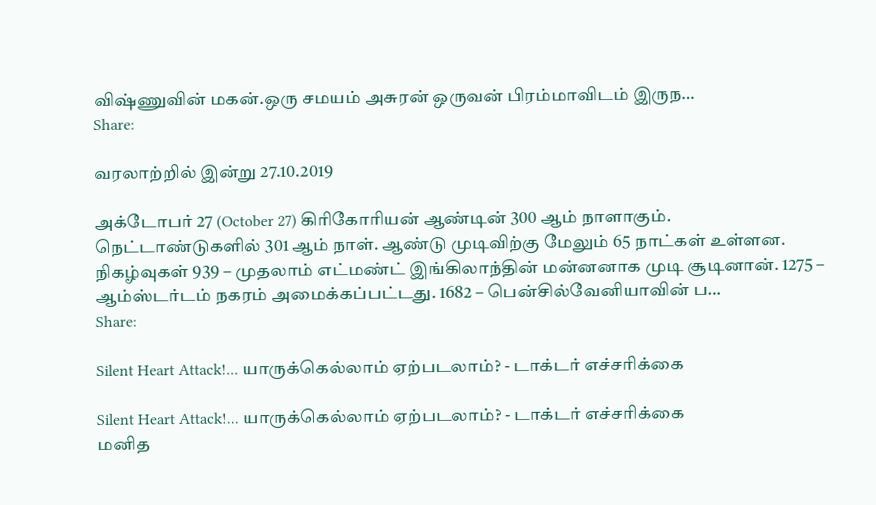விஷ்ணுவின் மகன்.ஒரு சமயம் அசுரன் ஒருவன் பிரம்மாவிடம் இருந…
Share:

வரலாற்றில் இன்று 27.10.2019

அக்டோபர் 27 (October 27) கிரிகோரியன் ஆண்டின் 300 ஆம் நாளாகும். நெட்டாண்டுகளில் 301 ஆம் நாள். ஆண்டு முடிவிற்கு மேலும் 65 நாட்கள் உள்ளன. நிகழ்வுகள் 939 – முதலாம் எட்மண்ட் இங்கிலாந்தின் மன்னனாக முடி சூடினான். 1275 – ஆம்ஸ்டர்டம் நகரம் அமைக்கப்பட்டது. 1682 – பென்சில்வேனியாவின் ப…
Share:

Silent Heart Attack!... யாருக்கெல்லாம் ஏற்படலாம்? - டாக்டர் எச்சரிக்கை

Silent Heart Attack!... யாருக்கெல்லாம் ஏற்படலாம்? - டாக்டர் எச்சரிக்கை
மனித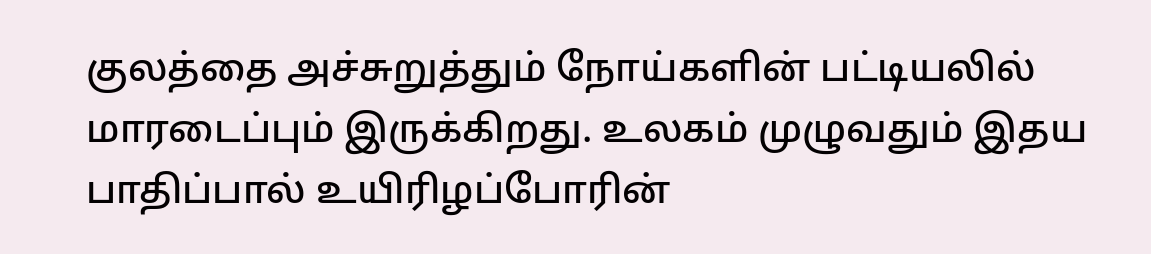குலத்தை அச்சுறுத்தும் நோய்களின் பட்டியலில் மாரடைப்பும் இருக்கிறது. உலகம் முழுவதும் இதய பாதிப்பால் உயிரிழப்போரின்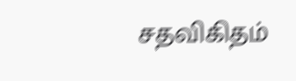சதவிகிதம்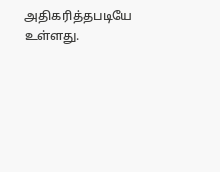அதிகரித்தபடியே உள்ளது.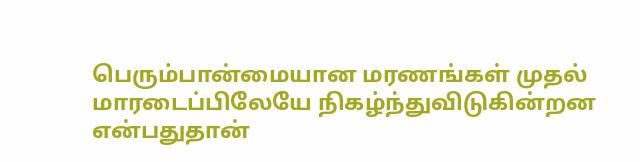பெரும்பான்மையான மரணங்கள் முதல் மாரடைப்பிலேயே நிகழ்ந்துவிடுகின்றன என்பதுதான்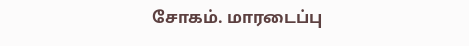சோகம். மாரடைப்பு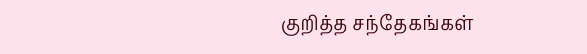குறித்த சந்தேகங்கள்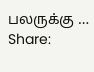பலருக்கு …
Share: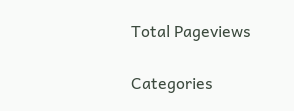Total Pageviews

Categories